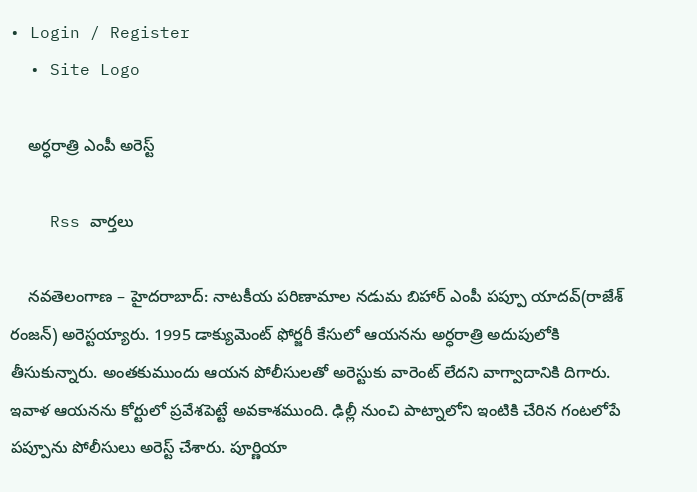• Login / Register
  • Site Logo

    అర్ధరాత్రి ఎంపీ అరెస్ట్

    Rss వార్తలు

    నవతెలంగాణ – హైదరాబాద్: నాటకీయ పరిణామాల నడుమ బిహార్ ఎంపీ పప్పూ యాదవ్(రాజేశ్ రంజన్) అరెస్టయ్యారు. 1995 డాక్యుమెంట్ ఫోర్జరీ కేసులో ఆయనను అర్ధరాత్రి అదుపులోకి తీసుకున్నారు. అంతకుముందు ఆయన పోలీసులతో అరెస్టుకు వారెంట్ లేదని వాగ్వాదానికి దిగారు. ఇవాళ ఆయనను కోర్టులో ప్రవేశపెట్టే అవకాశముంది. ఢిల్లీ నుంచి పాట్నాలోని ఇంటికి చేరిన గంటలోపే పప్పూను పోలీసులు అరెస్ట్ చేశారు. పూర్ణియా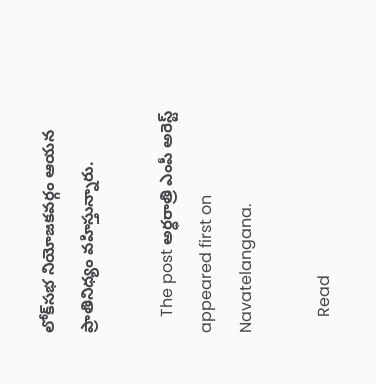లోక్‌సభ నియోజకవర్గం ఆయన ప్రాతినిధ్యం వహిస్తున్నారు.

    The post అర్ధరాత్రి ఎంపీ అరెస్ట్ appeared first on Navatelangana.

    Read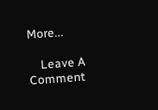More...

    Leave A Comment